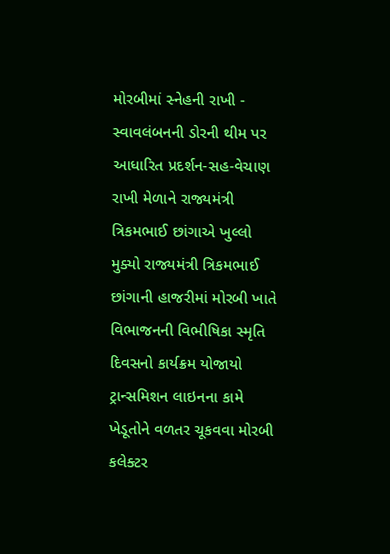મોરબીમાં સ્નેહની રાખી - સ્વાવલંબનની ડોરની થીમ પર આધારિત પ્રદર્શન-સહ-વેચાણ રાખી મેળાને રાજ્યમંત્રી ત્રિકમભાઈ છાંગાએ ખુલ્લો મુક્યો રાજ્યમંત્રી ત્રિકમભાઈ છાંગાની હાજરીમાં મોરબી ખાતે વિભાજનની વિભીષિકા સ્મૃતિ દિવસનો કાર્યક્રમ યોજાયો ટ્રાન્સમિશન લાઇનના કામે ખેડૂતોને વળતર ચૂકવવા મોરબી કલેક્ટર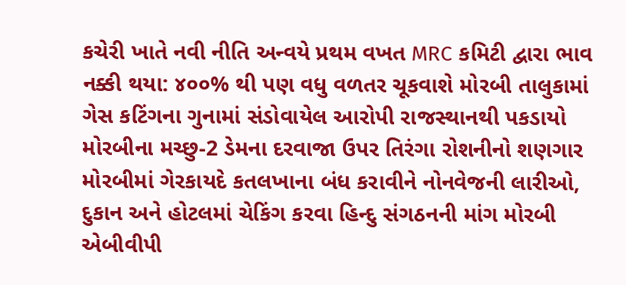કચેરી ખાતે નવી નીતિ અન્વયે પ્રથમ વખત MRC કમિટી દ્વારા ભાવ નક્કી થયા: ૪૦૦% થી પણ વધુ વળતર ચૂકવાશે મોરબી તાલુકામાં ગેસ કટિંગના ગુનામાં સંડોવાયેલ આરોપી રાજસ્થાનથી પકડાયો મોરબીના મચ્છુ-2 ડેમના દરવાજા ઉપર તિરંગા રોશનીનો શણગાર મોરબીમાં ગેરકાયદે કતલખાના બંધ કરાવીને નોનવેજની લારીઓ, દુકાન અને હોટલમાં ચેકિંગ કરવા હિન્દુ સંગઠનની માંગ મોરબી એબીવીપી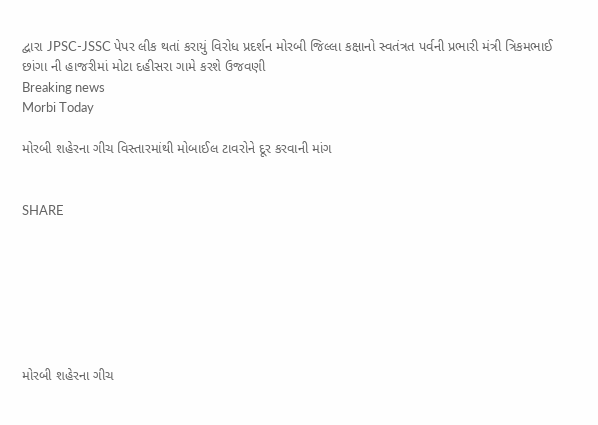દ્વારા JPSC-JSSC પેપર લીક થતાં કરાયું વિરોધ પ્રદર્શન મોરબી જિલ્લા કક્ષાનો સ્વતંત્રત પર્વની પ્રભારી મંત્રી ત્રિકમભાઈ છાંગા ની હાજરીમાં મોટા દહીસરા ગામે કરશે ઉજવણી
Breaking news
Morbi Today

મોરબી શહેરના ગીચ વિસ્તારમાંથી મોબાઈલ ટાવરોને દૂર કરવાની માંગ


SHARE







મોરબી શહેરના ગીચ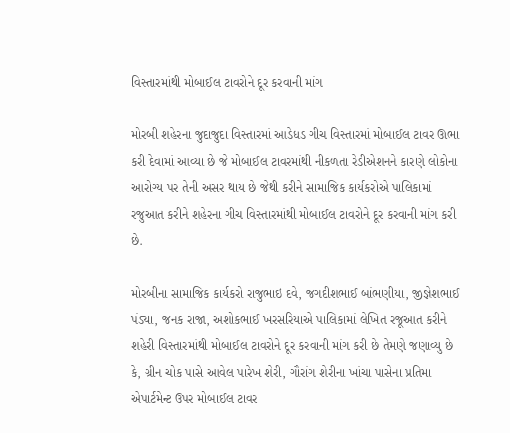વિસ્તારમાંથી મોબાઈલ ટાવરોને દૂર કરવાની માંગ

મોરબી શહેરના જુદાજુદા વિસ્તારમાં આડેધડ ગીચ વિસ્તારમાં મોબાઈલ ટાવર ઊભા કરી દેવામાં આવ્યા છે જે મોબાઈલ ટાવરમાંથી નીકળતા રેડીએશનને કારણે લોકોના આરોગ્ય પર તેની અસર થાય છે જેથી કરીને સામાજિક કાર્યકરોએ પાલિકામાં રજુઆત કરીને શહેરના ગીચ વિસ્તારમાંથી મોબાઈલ ટાવરોને દૂર કરવાની માંગ કરી છે.

મોરબીના સામાજિક કાર્યકરો રાજુભાઇ દવે, જગદીશભાઈ બાંભણીયા, જીજ્ઞેશભાઈ પંડ્યા, જનક રાજા, અશોકભાઈ ખરસરિયાએ પાલિકામાં લેખિત રજૂઆત કરીને શહેરી વિસ્તારમાંથી મોબાઈલ ટાવરોને દૂર કરવાની માંગ કરી છે તેમણે જણાવ્યુ છે કે, ગ્રીન ચોક પાસે આવેલ પારેખ શેરી, ગૌરાંગ શેરીના ખાંચા પાસેના પ્રતિમા એપાર્ટમેન્ટ ઉપર મોબાઈલ ટાવર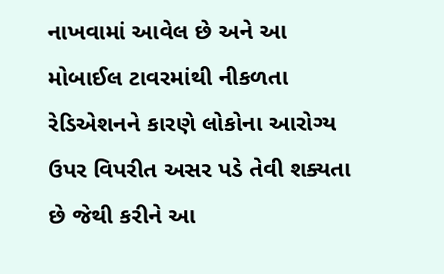નાખવામાં આવેલ છે અને આ મોબાઈલ ટાવરમાંથી નીકળતા રેડિએશનને કારણે લોકોના આરોગ્ય ઉપર વિપરીત અસર પડે તેવી શક્યતા છે જેથી કરીને આ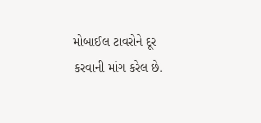મોબાઈલ ટાવરોને દૂર કરવાની માંગ કરેલ છે.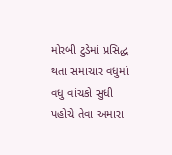મોરબી ટુડેમાં પ્રસિદ્ધ થતા સમાચાર વધુમાં વધુ વાંચકો સુધી પહોચે તેવા અમારા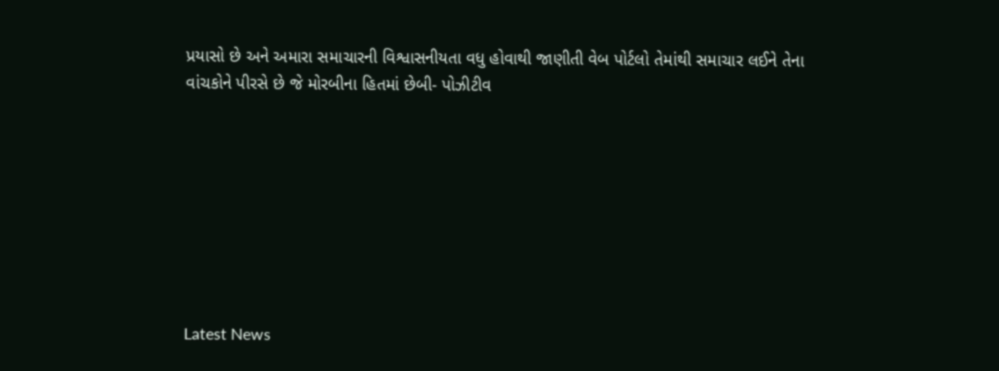પ્રયાસો છે અને અમારા સમાચારની વિશ્વાસનીયતા વધુ હોવાથી જાણીતી વેબ પોર્ટલો તેમાંથી સમાચાર લઈને તેના વાંચકોને પીરસે છે જે મોરબીના હિતમાં છેબી- પોઝીટીવ








Latest News